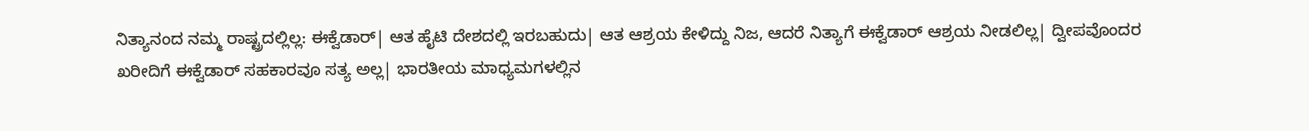ನಿತ್ಯಾನಂದ ನಮ್ಮ ರಾಷ್ಟ್ರದಲ್ಲಿಲ್ಲ: ಈಕ್ವೆಡಾರ್‌| ಆತ ಹೈಟಿ ದೇಶದಲ್ಲಿ ಇರಬಹುದು| ಆತ ಆಶ್ರಯ ಕೇಳಿದ್ದು ನಿಜ, ಆದರೆ ನಿತ್ಯಾಗೆ ಈಕ್ವೆಡಾರ್‌ ಆಶ್ರಯ ನೀಡಲಿಲ್ಲ| ದ್ವೀಪವೊಂದರ ಖರೀದಿಗೆ ಈಕ್ವೆಡಾರ್‌ ಸಹಕಾರವೂ ಸತ್ಯ ಅಲ್ಲ| ಭಾರತೀಯ ಮಾಧ್ಯಮಗಳಲ್ಲಿನ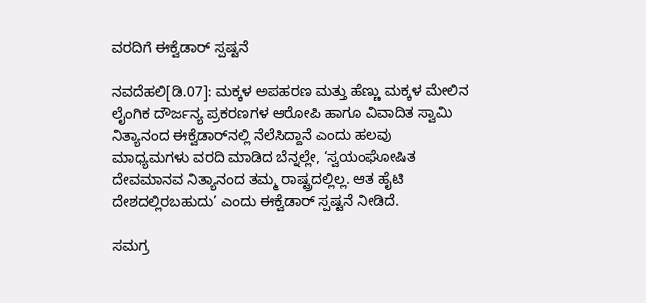ವರದಿಗೆ ಈಕ್ವೆಡಾರ್‌ ಸ್ಪಷ್ಟನೆ

ನವದೆಹಲಿ[ಡಿ.07]: ಮಕ್ಕಳ ಅಪಹರಣ ಮತ್ತು ಹೆಣ್ಣು ಮಕ್ಕಳ ಮೇಲಿನ ಲೈಂಗಿಕ ದೌರ್ಜನ್ಯ ಪ್ರಕರಣಗಳ ಆರೋಪಿ ಹಾಗೂ ವಿವಾದಿತ ಸ್ವಾಮಿ ನಿತ್ಯಾನಂದ ಈಕ್ವೆಡಾರ್‌ನಲ್ಲಿ ನೆಲೆಸಿದ್ದಾನೆ ಎಂದು ಹಲವು ಮಾಧ್ಯಮಗಳು ವರದಿ ಮಾಡಿದ ಬೆನ್ನಲ್ಲೇ, ‘ಸ್ವಯಂಘೋಷಿತ ದೇವಮಾನವ ನಿತ್ಯಾನಂದ ತಮ್ಮ ರಾಷ್ಟ್ರದಲ್ಲಿಲ್ಲ. ಆತ ಹೈಟಿ ದೇಶದಲ್ಲಿರಬಹುದು’ ಎಂದು ಈಕ್ವೆಡಾರ್‌ ಸ್ಪಷ್ಟನೆ ನೀಡಿದೆ.

ಸಮಗ್ರ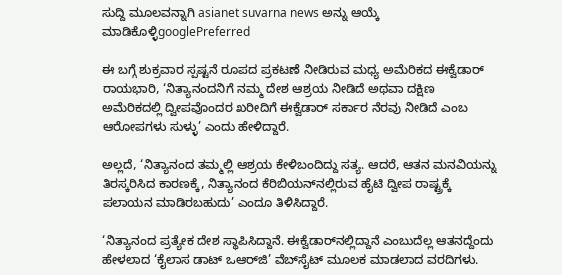ಸುದ್ದಿ ಮೂಲವನ್ನಾಗಿ asianet suvarna news ಅನ್ನು ಆಯ್ಕೆ ಮಾಡಿಕೊಳ್ಳಿgooglePreferred

ಈ ಬಗ್ಗೆ ಶುಕ್ರವಾರ ಸ್ಪಷ್ಟನೆ ರೂಪದ ಪ್ರಕಟಣೆ ನೀಡಿರುವ ಮಧ್ಯ ಅಮೆರಿಕದ ಈಕ್ವೆಡಾರ್‌ ರಾಯಭಾರಿ, ‘ನಿತ್ಯಾನಂದನಿಗೆ ನಮ್ಮ ದೇಶ ಆಶ್ರಯ ನೀಡಿದೆ ಅಥವಾ ದಕ್ಷಿಣ ಅಮೆರಿಕದಲ್ಲಿ ದ್ವೀಪವೊಂದರ ಖರೀದಿಗೆ ಈಕ್ವೆಡಾರ್‌ ಸರ್ಕಾರ ನೆರವು ನೀಡಿದೆ ಎಂಬ ಆರೋಪಗಳು ಸುಳ್ಳು’ ಎಂದು ಹೇಳಿದ್ದಾರೆ.

ಅಲ್ಲದೆ, ‘ನಿತ್ಯಾನಂದ ತಮ್ಮಲ್ಲಿ ಆಶ್ರಯ ಕೇಳಿಬಂದಿದ್ದು ಸತ್ಯ. ಆದರೆ, ಆತನ ಮನವಿಯನ್ನು ತಿರಸ್ಕರಿಸಿದ ಕಾರಣಕ್ಕೆ, ನಿತ್ಯಾನಂದ ಕೆರಿಬಿಯನ್‌ನಲ್ಲಿರುವ ಹೈಟಿ ದ್ವೀಪ ರಾಷ್ಟ್ರಕ್ಕೆ ಪಲಾಯನ ಮಾಡಿರಬಹುದು’ ಎಂದೂ ತಿಳಿಸಿದ್ದಾರೆ.

‘ನಿತ್ಯಾನಂದ ಪ್ರತ್ಯೇಕ ದೇಶ ಸ್ಥಾಪಿಸಿದ್ದಾನೆ. ಈಕ್ವೆಡಾರ್‌ನಲ್ಲಿದ್ದಾನೆ ಎಂಬುದೆಲ್ಲ ಆತನದ್ದೆಂದು ಹೇಳಲಾದ ‘ಕೈಲಾಸ ಡಾಟ್‌ ಒಆರ್‌ಜಿ’ ವೆಬ್‌ಸೈಟ್‌ ಮೂಲಕ ಮಾಡಲಾದ ವರದಿಗಳು.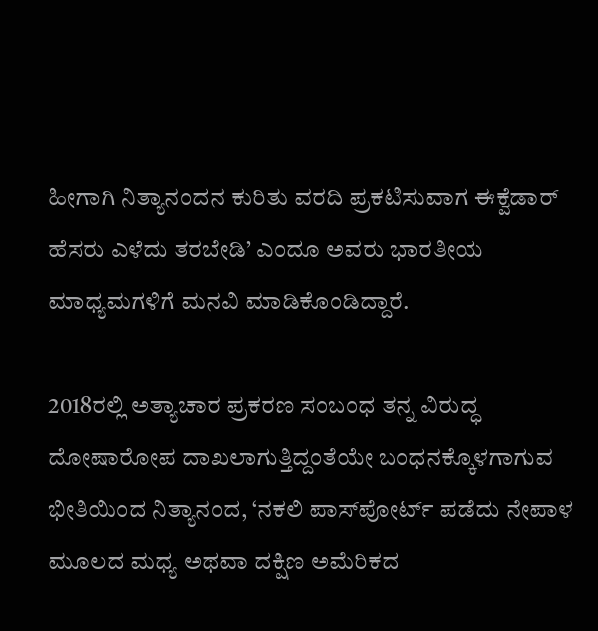ಹೀಗಾಗಿ ನಿತ್ಯಾನಂದನ ಕುರಿತು ವರದಿ ಪ್ರಕಟಿಸುವಾಗ ಈಕ್ವೆಡಾರ್‌ ಹೆಸರು ಎಳೆದು ತರಬೇಡಿ’ ಎಂದೂ ಅವರು ಭಾರತೀಯ ಮಾಧ್ಯಮಗಳಿಗೆ ಮನವಿ ಮಾಡಿಕೊಂಡಿದ್ದಾರೆ.

2018ರಲ್ಲಿ ಅತ್ಯಾಚಾರ ಪ್ರಕರಣ ಸಂಬಂಧ ತನ್ನ ವಿರುದ್ಧ ದೋಷಾರೋಪ ದಾಖಲಾಗುತ್ತಿದ್ದಂತೆಯೇ ಬಂಧನಕ್ಕೊಳಗಾಗುವ ಭೀತಿಯಿಂದ ನಿತ್ಯಾನಂದ, ‘ನಕಲಿ ಪಾಸ್‌ಪೋರ್ಟ್‌ ಪಡೆದು ನೇಪಾಳ ಮೂಲದ ಮಧ್ಯ ಅಥವಾ ದಕ್ಷಿಣ ಅಮೆರಿಕದ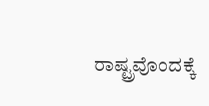ರಾಷ್ಟ್ರವೊಂದಕ್ಕೆ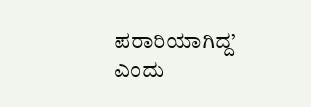ಪರಾರಿಯಾಗಿದ್ದ’ ಎಂದು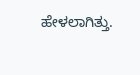ಹೇಳಲಾಗಿತ್ತು.